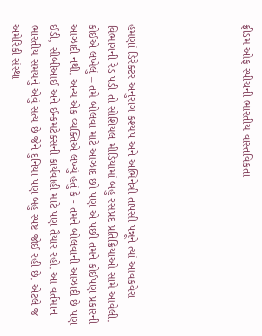ફ્રીડમ ઓફ સ્પીચની ભારતીય વાસ્તવિકતા





હમણાં ડિરેક્ટર અનુરાગ કશ્યપ અને અભિનેત્રી તાપસી પન્નૂને ત્યાં આવકવેરા વિભાગની રેડ પડી તો સોશિયલ મીડિયામાં બહુ રસપ્રદ પ્રતિક્રિયાઓ સામે આવેલી. કોઈએ લખેલું – તમે બોલવા માટે આઝાદ છો પણ એ પછી તમને કોઈપણ પ્રકારની આઝાદી નથી. અન્ય એક વ્યક્તિએ લખ્યું હતું કે - તમને બોલવાની આઝાદી છે પણ ઈડી, સીબીઆઈ અને ઈન્કમટેક્સની કાર્યવાહી માટે પણ તૈયાર રહો. આ વર્તમાન ભારતીય સમયનું એવું સત્ય છે જેને દુનિયા પણ બહુ સ્પષ્ટ જોઈ રહી છે. એટલે જ અમેરિકી સંસ્થા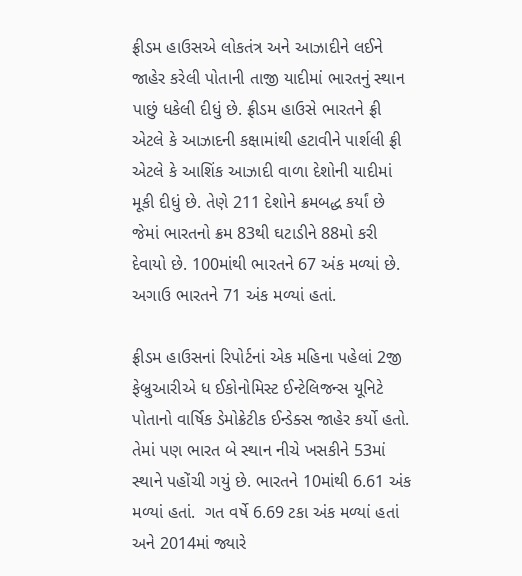ફ્રીડમ હાઉસએ લોકતંત્ર અને આઝાદીને લઈને જાહેર કરેલી પોતાની તાજી યાદીમાં ભારતનું સ્થાન પાછું ધકેલી દીધું છે. ફ્રીડમ હાઉસે ભારતને ફ્રી એટલે કે આઝાદની કક્ષામાંથી હટાવીને પાર્શલી ફ્રી એટલે કે આશિંક આઝાદી વાળા દેશોની યાદીમાં મૂકી દીધું છે. તેણે 211 દેશોને ક્રમબદ્ધ કર્યાં છે જેમાં ભારતનો ક્રમ 83થી ઘટાડીને 88મો કરી દેવાયો છે. 100માંથી ભારતને 67 અંક મળ્યાં છે. અગાઉ ભારતને 71 અંક મળ્યાં હતાં.

ફ્રીડમ હાઉસનાં રિપોર્ટનાં એક મહિના પહેલાં 2જી ફેબ્રુઆરીએ ધ ઈકોનોમિસ્ટ ઈન્ટેલિજન્સ યૂનિટે પોતાનો વાર્ષિક ડેમોક્રેટીક ઈન્ડેક્સ જાહેર કર્યો હતો. તેમાં પણ ભારત બે સ્થાન નીચે ખસકીને 53માં સ્થાને પહોંચી ગયું છે. ભારતને 10માંથી 6.61 અંક મળ્યાં હતાં.  ગત વર્ષે 6.69 ટકા અંક મળ્યાં હતાં અને 2014માં જ્યારે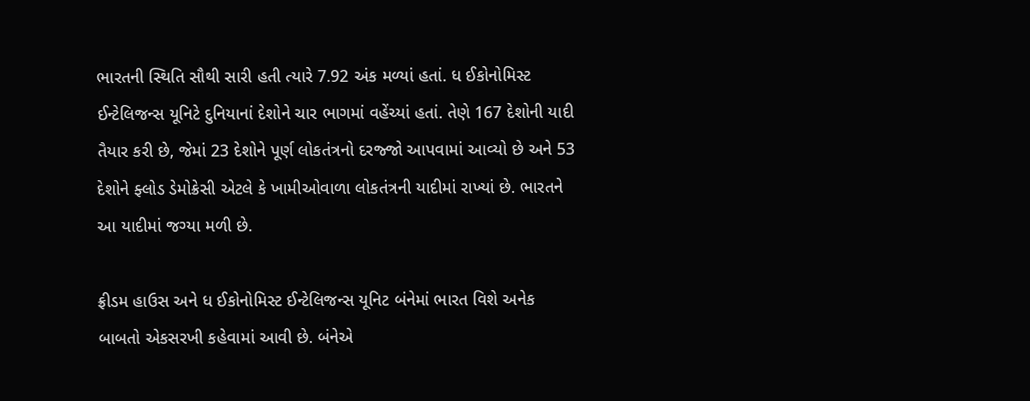ભારતની સ્થિતિ સૌથી સારી હતી ત્યારે 7.92 અંક મળ્યાં હતાં. ધ ઈકોનોમિસ્ટ ઈન્ટેલિજન્સ યૂનિટે દુનિયાનાં દેશોને ચાર ભાગમાં વહેંચ્યાં હતાં. તેણે 167 દેશોની યાદી તૈયાર કરી છે, જેમાં 23 દેશોને પૂર્ણ લોકતંત્રનો દરજ્જો આપવામાં આવ્યો છે અને 53 દેશોને ફ્લોડ ડેમોક્રેસી એટલે કે ખામીઓવાળા લોકતંત્રની યાદીમાં રાખ્યાં છે. ભારતને આ યાદીમાં જગ્યા મળી છે.

ફ્રીડમ હાઉસ અને ધ ઈકોનોમિસ્ટ ઈન્ટેલિજન્સ યૂનિટ બંનેમાં ભારત વિશે અનેક બાબતો એકસરખી કહેવામાં આવી છે. બંનેએ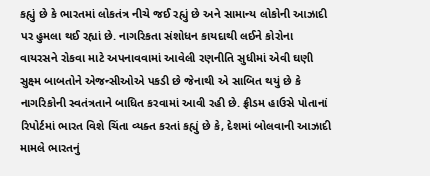કહ્યું છે કે ભારતમાં લોકતંત્ર નીચે જઈ રહ્યું છે અને સામાન્ય લોકોની આઝાદી પર હુમલા થઈ રહ્યાં છે. નાગરિકતા સંશોધન કાયદાથી લઈને કોરોના વાયરસને રોકવા માટે અપનાવવામાં આવેલી રણનીતિ સુધીમાં એવી ઘણી સુક્ષ્મ બાબતોને એજન્સીઓએ પકડી છે જેનાથી એ સાબિત થયું છે કે નાગરિકોની સ્વતંત્રતાને બાધિત કરવામાં આવી રહી છે. ફ્રીડમ હાઉસે પોતાનાં રિપોર્ટમાં ભારત વિશે ચિંતા વ્યક્ત કરતાં કહ્યું છે કે, દેશમાં બોલવાની આઝાદી મામલે ભારતનું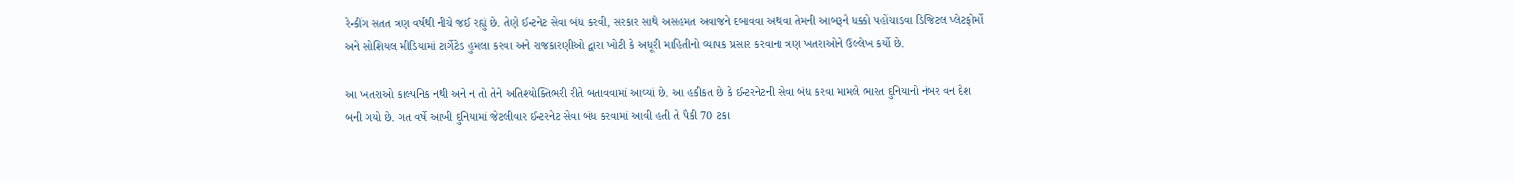રેન્કીંગ સતત ત્રણ વર્ષથી નીચે જઈ રહ્યું છે. તેણે ઈન્ટનેટ સેવા બંધ કરવી, સરકાર સાથે અસહમત અવાજને દબાવવા અથવા તેમની આબરૂને ધક્કો પહોંચાડવા ડિજિટલ પ્લેટફોર્મો અને સોશિયલ મીડિયામાં ટાર્ગેટેડ હુમલા કરવા અને રાજકારણીઓ દ્વારા ખોટી કે અધૂરી માહિતીનો વ્યાપક પ્રસાર કરવાના ત્રણ ખતરાઓને ઉલ્લેખ કર્યો છે.

આ ખતરાઓ કાલ્પનિક નથી અને ન તો તેને અતિશ્યોક્તિભરી રીતે બતાવવામાં આવ્યાં છે. આ હકીકત છે કે ઈન્ટરનેટની સેવા બંધ કરવા મામલે ભારત દુનિયાનો નંબર વન દેશ બની ગયો છે. ગત વર્ષે આખી દુનિયામાં જેટલીવાર ઈન્ટરનેટ સેવા બંધ કરવામાં આવી હતી તે પૈકી 70 ટકા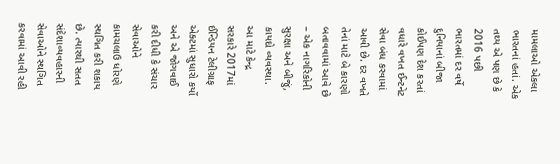મામલાઓ એકલા ભારતનાં હતાં. એક તથ્ય એ પણ છે કે 2016 પછી ભારતમાં દર વર્ષે દુનિયાનાં બીજા કોઈપણ દેશ કરતાં વધારે વખત ઈન્ટનેટ સેવા બંધ કરવામાં આવી છે. દર વખતે તેનાં માટે બે કારણો બતાવવામાં આવે છે – એક નાગરિકોની સુરક્ષા અને બીજું, કાયદો વ્યવસ્થા. આ માટે કેન્દ્ર સરકારે 2017માં ઈન્ડિયન ટેલીગ્રાફ એક્ટમાં સુધારો કર્યો અને એ જોગવાઈ કરી દીધી કે સંચાર સેવાઓને કામચલાઉ ધોરણે સ્થગિત કરી શકાય છે. ત્યારથી સતત સંદેશાવ્યવહારની સેવાઓને સ્થગિત કરવામાં આવી રહી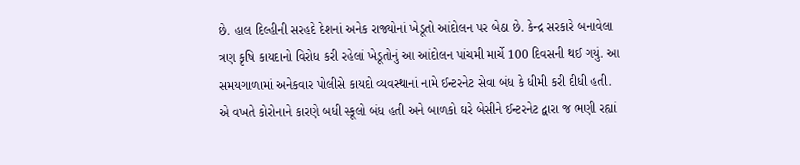છે. હાલ દિલ્હીની સરહદે દેશનાં અનેક રાજ્યોનાં ખેડૂતો આંદોલન પર બેઠા છે. કેન્દ્ર સરકારે બનાવેલા ત્રણ કૃષિ કાયદાનો વિરોધ કરી રહેલાં ખેડૂતોનું આ આંદોલન પાંચમી માર્ચે 100 દિવસની થઈ ગયું. આ સમયગાળામાં અનેકવાર પોલીસે કાયદો વ્યવસ્થાનાં નામે ઈન્ટરનેટ સેવા બંધ કે ધીમી કરી દીધી હતી. એ વખતે કોરોનાને કારણે બધી સ્કૂલો બંધ હતી અને બાળકો ઘરે બેસીને ઈન્ટરનેટ દ્વારા જ ભણી રહ્યાં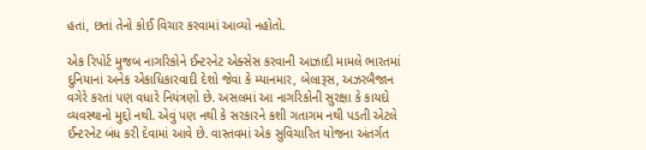હતાં, છતાં તેનો કોઈ વિચાર કરવામાં આવ્યો નહોતો.

એક રિપોર્ટ મુજબ નાગરિકોને ઈન્ટરનેટ એક્સેસ કરવાની આઝાદી મામલે ભારતમાં દુનિયાનાં અનેક એકાધિકારવાદી દેશો જેવા કે મ્યાનમાર, બેલારૂસ, અઝરબૈજાન વગેરે કરતાં પણ વધારે નિયંત્રણો છે. અસલમાં આ નાગરિકોની સુરક્ષા કે કાયદો વ્યવસ્થાનો મુદ્દો નથી. એવું પણ નથી કે સરકારને કશી ગતાગમ નથી પડતી એટલે ઈન્ટરનેટ બંધ કરી દેવામાં આવે છે. વાસ્તવમાં એક સુવિચારિત યોજના અંતર્ગત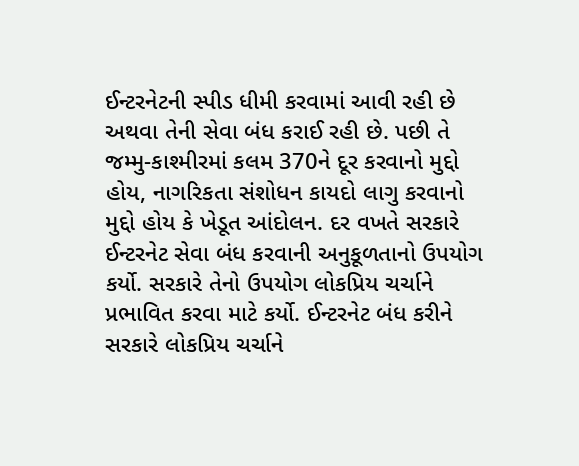ઈન્ટરનેટની સ્પીડ ધીમી કરવામાં આવી રહી છે અથવા તેની સેવા બંધ કરાઈ રહી છે. પછી તે જમ્મુ-કાશ્મીરમાં કલમ 370ને દૂર કરવાનો મુદ્દો હોય, નાગરિકતા સંશોધન કાયદો લાગુ કરવાનો મુદ્દો હોય કે ખેડૂત આંદોલન. દર વખતે સરકારે ઈન્ટરનેટ સેવા બંધ કરવાની અનુકૂળતાનો ઉપયોગ કર્યો. સરકારે તેનો ઉપયોગ લોકપ્રિય ચર્ચાને પ્રભાવિત કરવા માટે કર્યો. ઈન્ટરનેટ બંધ કરીને સરકારે લોકપ્રિય ચર્ચાને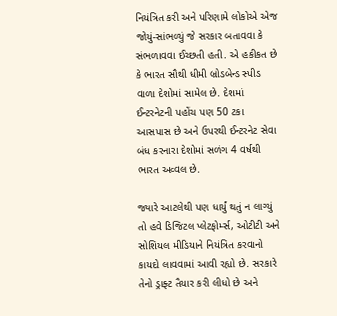નિયંત્રિત કરી અને પરિણામે લોકોએ એજ જોયું-સાંભળ્યું જે સરકાર બતાવવા કે સંભળાવવા ઈચ્છતી હતી. એ હકીકત છે કે ભારત સૌથી ધીમી બ્રોડબેન્ડ સ્પીડ વાળા દેશોમાં સામેલ છે. દેશમાં ઈન્ટરનેટની પહોંચ પણ 50 ટકા આસપાસ છે અને ઉપરથી ઈન્ટરનેટ સેવા બંધ કરનારા દેશોમાં સળંગ 4 વર્ષથી ભારત અવ્વલ છે.

જ્યારે આટલેથી પણ ધાર્યું થતું ન લાગ્યું તો હવે ડિજિટલ પ્લેટફોર્મ્સ, ઓટીટી અને સોશિયલ મીડિયાને નિયંત્રિત કરવાનો કાયદો લાવવામાં આવી રહ્યો છે. સરકારે તેનો ડ્રાફ્ટ તૈયાર કરી લીધો છે અને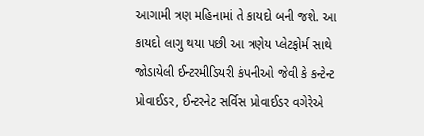આગામી ત્રણ મહિનામાં તે કાયદો બની જશે. આ કાયદો લાગુ થયા પછી આ ત્રણેય પ્લેટફોર્મ સાથે જોડાયેલી ઈન્ટરમીડિયરી કંપનીઓ જેવી કે કન્ટેન્ટ પ્રોવાઈડર, ઈન્ટરનેટ સર્વિસ પ્રોવાઈડર વગેરેએ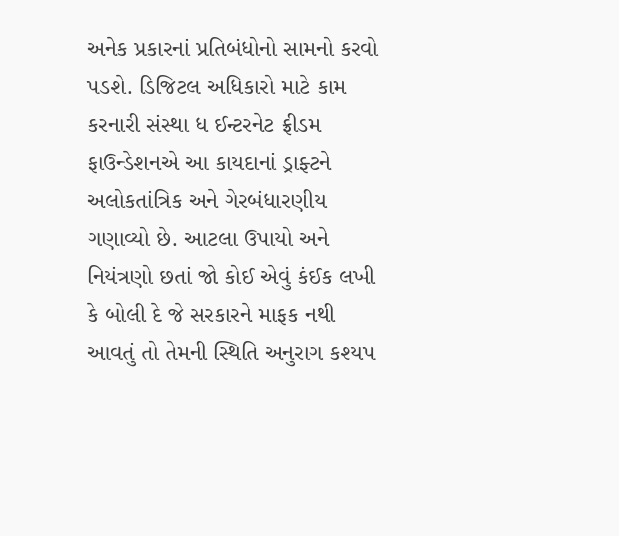અનેક પ્રકારનાં પ્રતિબંધોનો સામનો કરવો પડશે. ડિજિટલ અધિકારો માટે કામ કરનારી સંસ્થા ધ ઈન્ટરનેટ ફ્રીડમ ફાઉન્ડેશનએ આ કાયદાનાં ડ્રાફ્ટને અલોકતાંત્રિક અને ગેરબંધારણીય ગણાવ્યો છે. આટલા ઉપાયો અને નિયંત્રણો છતાં જો કોઈ એવું કંઈક લખી કે બોલી દે જે સરકારને માફક નથી આવતું તો તેમની સ્થિતિ અનુરાગ કશ્યપ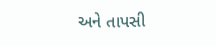અને તાપસી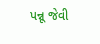પન્નૂ જેવી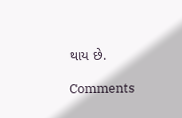થાય છે.

Comments